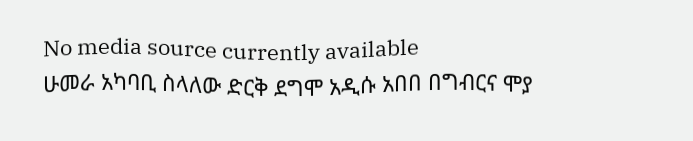No media source currently available
ሁመራ አካባቢ ስላለው ድርቅ ደግሞ አዲሱ አበበ በግብርና ሞያ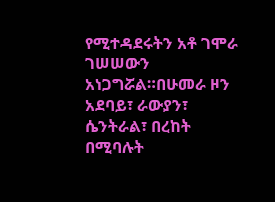የሚተዳደሩትን አቶ ገሞራ ገሠሠውን አነጋግሯል።በሁመራ ዞን አደባይ፣ ራውያን፣ ሴንትራል፣ በረከት በሚባሉት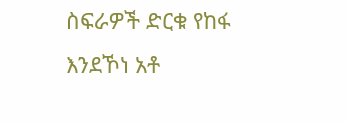ስፍራዎች ድርቁ የከፋ እንደኾነ አቶ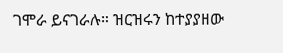ገሞራ ይናገራሉ። ዝርዝሩን ከተያያዘው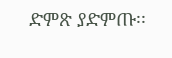ድምጽ ያድምጡ፡፡